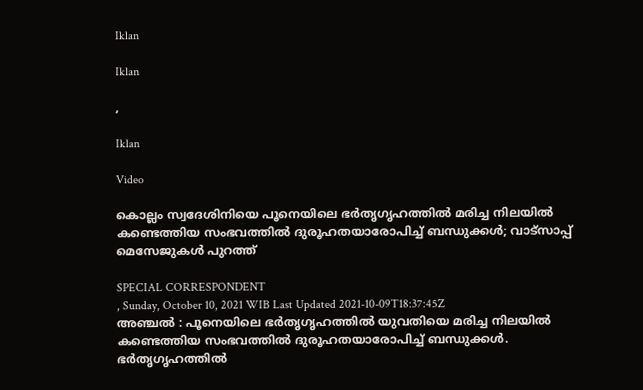Iklan

Iklan

,

Iklan

Video

കൊല്ലം സ്വദേശിനിയെ പൂനെയിലെ ഭർതൃഗൃഹത്തിൽ മരിച്ച നിലയിൽ കണ്ടെത്തിയ സംഭവത്തിൽ ദുരൂഹതയാരോപിച്ച് ബന്ധുക്കൾ; വാട്സാപ്പ് മെസേജുകള്‍ പുറത്ത്

SPECIAL CORRESPONDENT
, Sunday, October 10, 2021 WIB Last Updated 2021-10-09T18:37:45Z
അഞ്ചല്‍ : പൂനെയിലെ ഭർതൃഗൃഹത്തിൽ യുവതിയെ മരിച്ച നിലയിൽ കണ്ടെത്തിയ സംഭവത്തിൽ ദുരൂഹതയാരോപിച്ച് ബന്ധുക്കൾ. ഭര്‍തൃഗൃഹത്തില്‍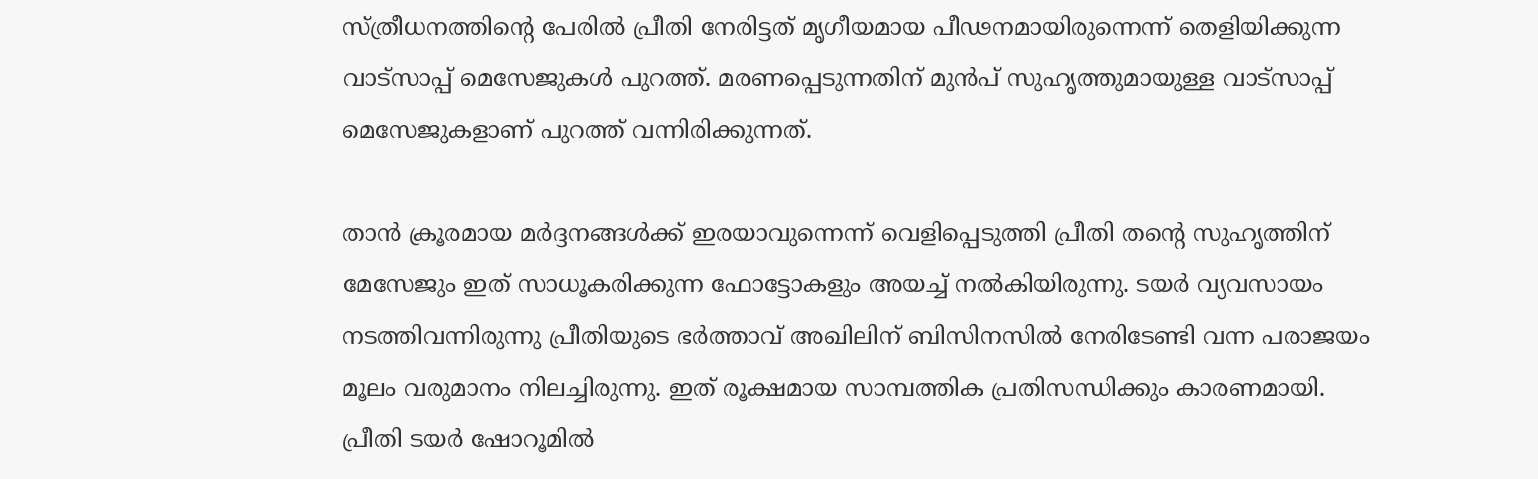സ്ത്രീധനത്തിൻ്റെ പേരിൽ പ്രീതി നേരിട്ടത് മൃഗീയമായ പീഢനമായിരുന്നെന്ന് തെളിയിക്കുന്ന വാട്സാപ്പ് മെസേജുകള്‍ പുറത്ത്. മരണപ്പെടുന്നതിന് മുൻപ് സുഹൃത്തുമായുള്ള വാട്സാപ്പ് മെസേജുകളാണ് പുറത്ത് വന്നിരിക്കുന്നത്.

താൻ ക്രൂരമായ മർദ്ദനങ്ങൾക്ക് ഇരയാവുന്നെന്ന് വെളിപ്പെടുത്തി പ്രീതി തൻ്റെ സുഹൃത്തിന് മേസേജും ഇത് സാധൂകരിക്കുന്ന ഫോട്ടോകളും അയച്ച് നൽകിയിരുന്നു. ടയര്‍ വ്യവസായം നടത്തിവന്നിരുന്നു പ്രീതിയുടെ ഭർത്താവ് അഖിലിന് ബിസിനസിൽ നേരിടേണ്ടി വന്ന പരാജയം മൂലം വരുമാനം നിലച്ചിരുന്നു. ഇത് രൂക്ഷമായ സാമ്പത്തിക പ്രതിസന്ധിക്കും കാരണമായി.  പ്രീതി ടയര്‍ ഷോറൂമില്‍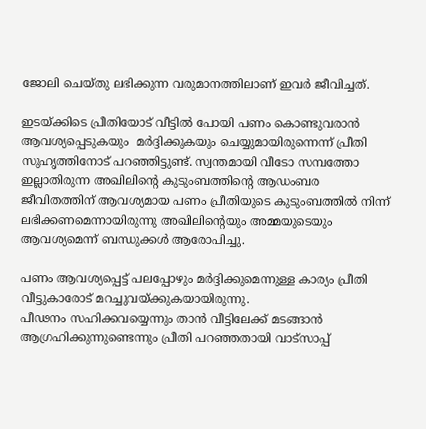ജോലി ചെയ്തു ലഭിക്കുന്ന വരുമാനത്തിലാണ് ഇവർ ജീവിച്ചത്.

ഇടയ്ക്കിടെ പ്രീതിയോട് വീട്ടിൽ പോയി പണം കൊണ്ടുവരാൻ ആവശ്യപ്പെടുകയും  മര്‍ദ്ദിക്കുകയും ചെയ്യുമായിരുന്നെന്ന് പ്രീതി സുഹൃത്തിനോട് പറഞ്ഞിട്ടുണ്ട്. സ്വന്തമായി വീടോ സമ്പത്തോ ഇല്ലാതിരുന്ന അഖിലിന്റെ കുടുംബത്തിൻ്റെ ആഡംബര ജീവിതത്തിന് ആവശ്യമായ പണം പ്രീതിയുടെ കുടുംബത്തില്‍ നിന്ന് ലഭിക്കണമെന്നായിരുന്നു അഖിലിന്റെയും അമ്മയുടെയും ആവശ്യമെന്ന് ബന്ധുക്കള്‍ ആരോപിച്ചു.

പണം ആവശ്യപ്പെട്ട് പലപ്പോഴും മര്‍ദ്ദിക്കുമെന്നുള്ള കാര്യം പ്രീതി വീട്ടുകാരോട് മറച്ചുവയ്ക്കുകയായിരുന്നു.
പീഢനം സഹിക്കവയ്യെന്നും താൻ വീട്ടിലേക്ക് മടങ്ങാൻ ആഗ്രഹിക്കുന്നുണ്ടെന്നും പ്രീതി പറഞ്ഞതായി വാട്സാപ്പ്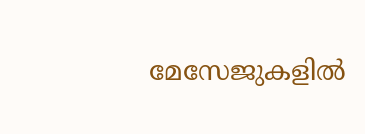മേസേജുകളിൽ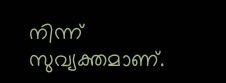നിന്ന് സുവ്യക്തമാണ്.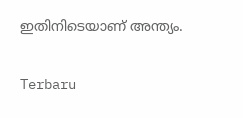ഇതിനിടെയാണ് അന്ത്യം.

Terbaru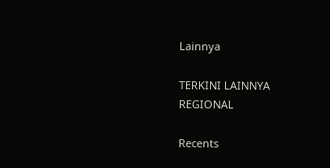Lainnya

TERKINI LAINNYA
REGIONAL

Recents